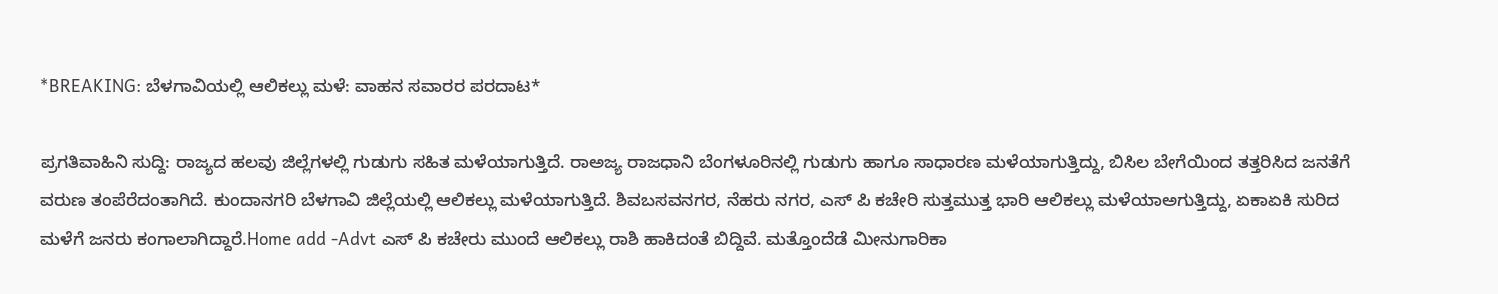*BREAKING: ಬೆಳಗಾವಿಯಲ್ಲಿ ಆಲಿಕಲ್ಲು ಮಳೆ: ವಾಹನ ಸವಾರರ ಪರದಾಟ*

ಪ್ರಗತಿವಾಹಿನಿ ಸುದ್ದಿ: ರಾಜ್ಯದ ಹಲವು ಜಿಲ್ಲೆಗಳಲ್ಲಿ ಗುಡುಗು ಸಹಿತ ಮಳೆಯಾಗುತ್ತಿದೆ. ರಾಅಜ್ಯ ರಾಜಧಾನಿ ಬೆಂಗಳೂರಿನಲ್ಲಿ ಗುಡುಗು ಹಾಗೂ ಸಾಧಾರಣ ಮಳೆಯಾಗುತ್ತಿದ್ದು, ಬಿಸಿಲ ಬೇಗೆಯಿಂದ ತತ್ತರಿಸಿದ ಜನತೆಗೆ ವರುಣ ತಂಪೆರೆದಂತಾಗಿದೆ. ಕುಂದಾನಗರಿ ಬೆಳಗಾವಿ ಜಿಲ್ಲೆಯಲ್ಲಿ ಆಲಿಕಲ್ಲು ಮಳೆಯಾಗುತ್ತಿದೆ. ಶಿವಬಸವನಗರ, ನೆಹರು ನಗರ, ಎಸ್ ಪಿ ಕಚೇರಿ ಸುತ್ತಮುತ್ತ ಭಾರಿ ಆಲಿಕಲ್ಲು ಮಳೆಯಾಅಗುತ್ತಿದ್ದು, ಏಕಾಏಕಿ ಸುರಿದ ಮಳೆಗೆ ಜನರು ಕಂಗಾಲಾಗಿದ್ದಾರೆ.Home add -Advt ಎಸ್ ಪಿ ಕಚೇರು ಮುಂದೆ ಆಲಿಕಲ್ಲು ರಾಶಿ ಹಾಕಿದಂತೆ ಬಿದ್ದಿವೆ. ಮತ್ತೊಂದೆಡೆ ಮೀನುಗಾರಿಕಾ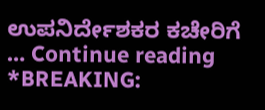ಉಪನಿರ್ದೇಶಕರ ಕಚೇರಿಗೆ … Continue reading *BREAKING: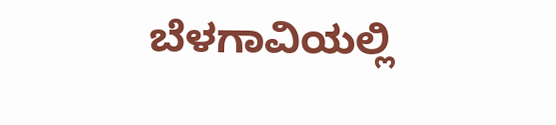ಬೆಳಗಾವಿಯಲ್ಲಿ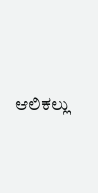ಆಲಿಕಲ್ಲು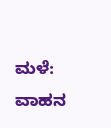ಮಳೆ: ವಾಹನ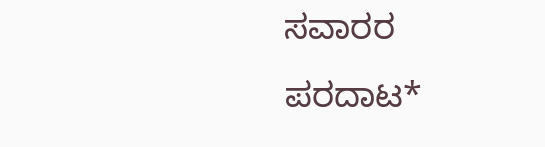ಸವಾರರ ಪರದಾಟ*